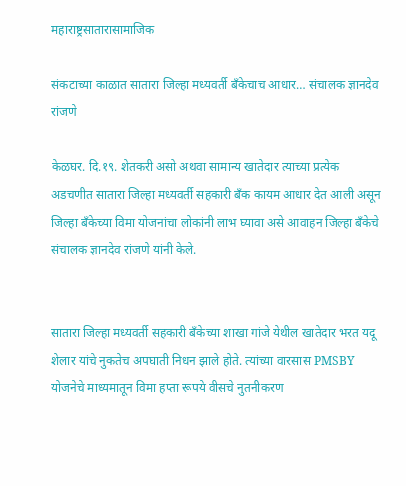महाराष्ट्रसातारासामाजिक

संकटाच्या काळात सातारा जिल्हा मध्यवर्ती बँकेचाच आधार… संचालक ज्ञानदेव रांजणे

केळघर. दि.१९. शेतकरी असो अथवा सामान्य खातेदार त्याच्या प्रत्येक अडचणीत सातारा जिल्हा मध्यवर्ती सहकारी बँक कायम आधार देत आली असून जिल्हा बँकेच्या विमा योजनांचा लोकांनी लाभ घ्यावा असे आवाहन जिल्हा बँकेचे संचालक ज्ञानदेव रांजणे यांनी केले.


सातारा जिल्हा मध्यवर्ती सहकारी बँकेच्या शाखा गांजे येथील खातेदार भरत यदू शेलार यांचे नुकतेच अपघाती निधन झाले होते. त्यांच्या वारसास PMSBY योजनेचे माध्यमातून विमा हप्ता रूपये वीसचे नुतनीकरण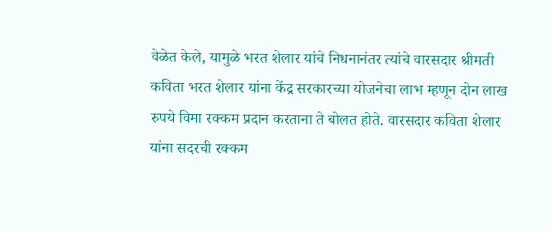वेळेत केले, यामुळे भरत शेलार यांचे निधनानंतर त्यांचे वारसदार श्रीमती कविता भरत शेलार यांना केंद्र सरकारच्या योजनेचा लाभ म्हणून दोन लाख रुपये विमा रक्कम प्रदान करताना ते बोलत होते. वारसदार कविता शेलार यांना सदरची रक्कम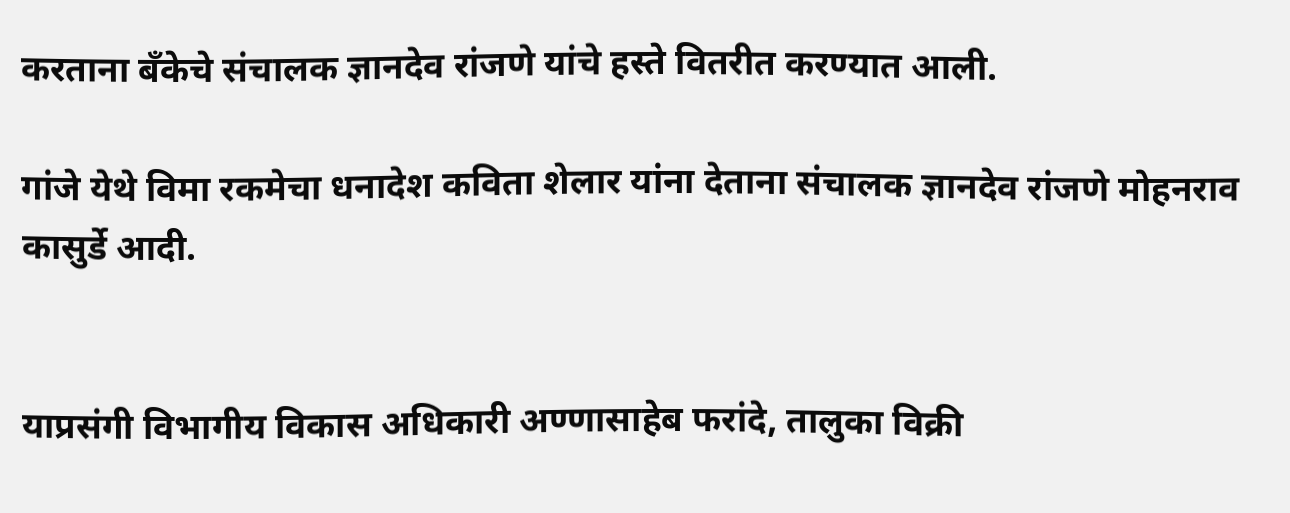करताना बॅंकेचे संचालक ज्ञानदेव रांजणे यांचे हस्ते वितरीत करण्यात आली.

गांजे येथे विमा रकमेचा धनादेश कविता शेलार यांना देताना संचालक ज्ञानदेव रांजणे मोहनराव कासुर्डे आदी.


याप्रसंगी विभागीय विकास अधिकारी अण्णासाहेब फरांदे, तालुका विक्री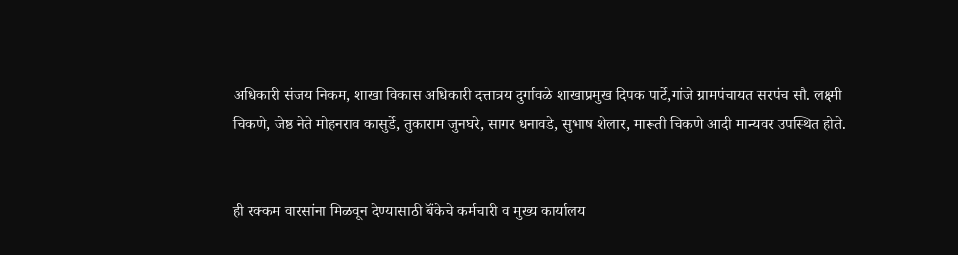अधिकारी संजय निकम, शाखा विकास अधिकारी दत्तात्रय दुर्गावळे शाखाप्रमुख दिपक पार्टे,गांजे ग्रामपंचायत सरपंच सौ. लक्ष्मी चिकणे, जेष्ठ नेते मोहनराव कासुर्डे, तुकाराम जुनघरे, सागर धनावडे, सुभाष शेलार, मारूती चिकणे आदी मान्यवर उपस्थित होते.


ही रक्कम वारसांना मिळवून देण्यासाठी बॅंकेचे कर्मचारी व मुख्य कार्यालय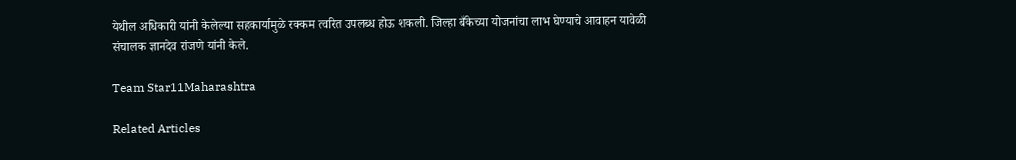येथील अधिकारी यांनी केलेल्या सहकार्यामुळे रक्कम त्वरित उपलब्ध होऊ शकली. जिल्हा बँकेच्या योजनांचा लाभ घेण्याचे आवाहन यावेळी संचालक ज्ञानदेव रांजणे यांनी केले.

Team Star11Maharashtra

Related Articles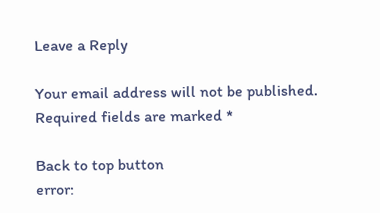Leave a Reply

Your email address will not be published. Required fields are marked *

Back to top button
error: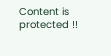Content is protected !!